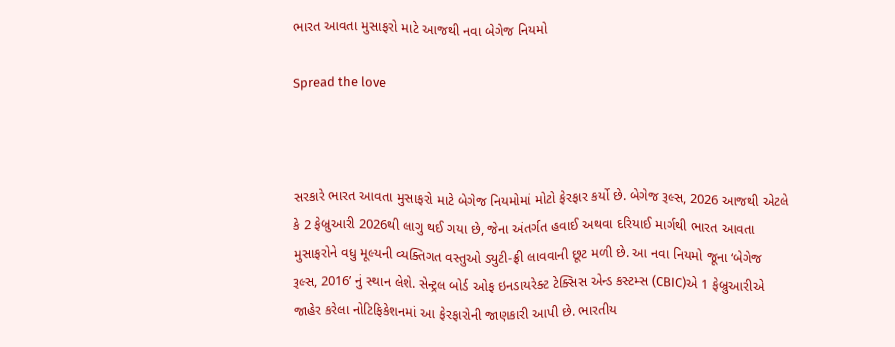ભારત આવતા મુસાફરો માટે આજથી નવા બેગેજ નિયમો

Spread the love



સરકારે ભારત આવતા મુસાફરો માટે બેગેજ નિયમોમાં મોટો ફેરફાર કર્યો છે. બેગેજ રૂલ્સ, 2026 આજથી એટલે કે 2 ફેબ્રુઆરી 2026થી લાગુ થઈ ગયા છે, જેના અંતર્ગત હવાઈ અથવા દરિયાઈ માર્ગથી ભારત આવતા મુસાફરોને વધુ મૂલ્યની વ્યક્તિગત વસ્તુઓ ડ્યુટી-ફ્રી લાવવાની છૂટ મળી છે. આ નવા નિયમો જૂના ‘બેગેજ રૂલ્સ, 2016’ નું સ્થાન લેશે. સેન્ટ્રલ બોર્ડ ઓફ ઇનડાયરેક્ટ ટેક્સિસ એન્ડ કસ્ટમ્સ (CBIC)એ 1 ફેબ્રુઆરીએ જાહેર કરેલા નોટિફિકેશનમાં આ ફેરફારોની જાણકારી આપી છે. ભારતીય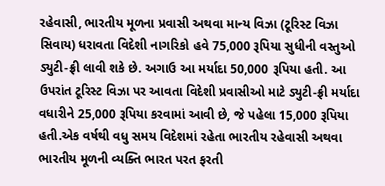રહેવાસી, ભારતીય મૂળના પ્રવાસી અથવા માન્ય વિઝા (ટૂરિસ્ટ વિઝા સિવાય) ધરાવતા વિદેશી નાગરિકો હવે 75,000 રૂપિયા સુધીની વસ્તુઓ ડ્યુટી-ફ્રી લાવી શકે છે. અગાઉ આ મર્યાદા 50,000 રૂપિયા હતી. આ ઉપરાંત ટૂરિસ્ટ વિઝા પર આવતા વિદેશી પ્રવાસીઓ માટે ડ્યુટી-ફ્રી મર્યાદા વધારીને 25,000 રૂપિયા કરવામાં આવી છે, જે પહેલા 15,000 રૂપિયા હતી.એક વર્ષથી વધુ સમય વિદેશમાં રહેતા ભારતીય રહેવાસી અથવા ભારતીય મૂળની વ્યક્તિ ભારત પરત ફરતી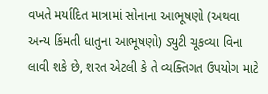વખતે મર્યાદિત માત્રામાં સોનાના આભૂષણો (અથવા અન્ય કિંમતી ધાતુના આભૂષણો) ડ્યુટી ચૂકવ્યા વિના લાવી શકે છે, શરત એટલી કે તે વ્યક્તિગત ઉપયોગ માટે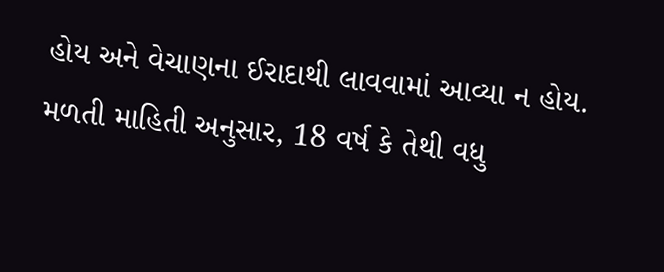હોય અને વેચાણના ઈરાદાથી લાવવામાં આવ્યા ન હોય. મળતી માહિતી અનુસાર, 18 વર્ષ કે તેથી વધુ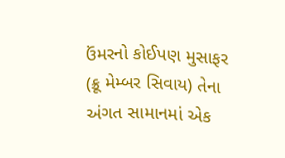ઉંમરનો કોઈપણ મુસાફર (ક્રૂ મેમ્બર સિવાય) તેના અંગત સામાનમાં એક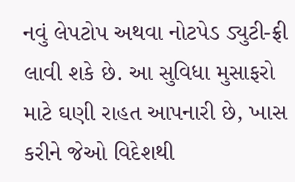નવું લેપટોપ અથવા નોટપેડ ડ્યુટી-ફ્રી લાવી શકે છે. આ સુવિધા મુસાફરો માટે ઘણી રાહત આપનારી છે, ખાસ કરીને જેઓ વિદેશથી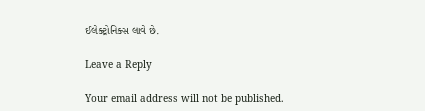ઈલેક્ટ્રોનિક્સ લાવે છે.

Leave a Reply

Your email address will not be published.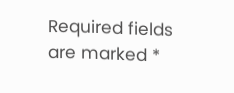Required fields are marked *